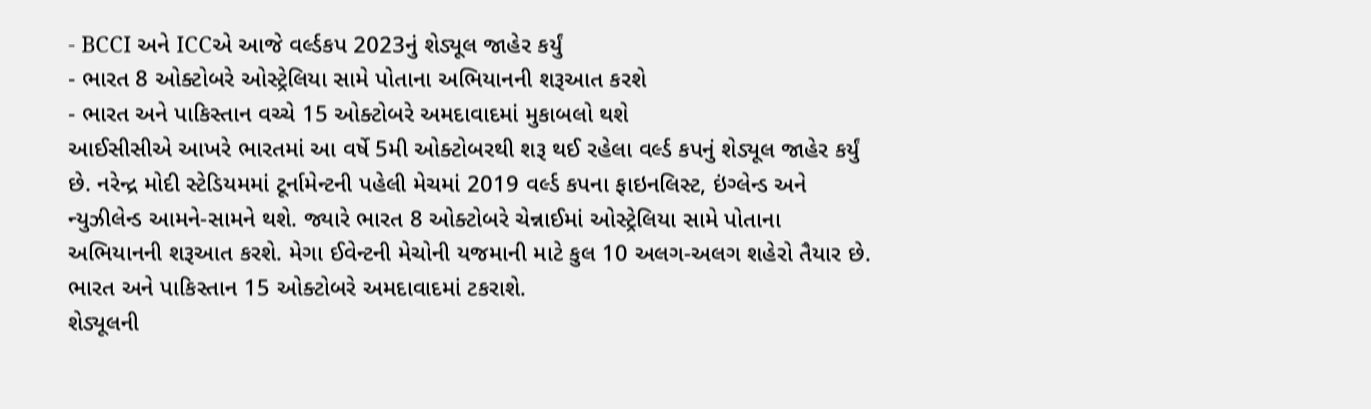- BCCI અને ICCએ આજે વર્લ્ડકપ 2023નું શેડ્યૂલ જાહેર કર્યું
- ભારત 8 ઓક્ટોબરે ઓસ્ટ્રેલિયા સામે પોતાના અભિયાનની શરૂઆત કરશે
- ભારત અને પાકિસ્તાન વચ્ચે 15 ઓક્ટોબરે અમદાવાદમાં મુકાબલો થશે
આઈસીસીએ આખરે ભારતમાં આ વર્ષે 5મી ઓક્ટોબરથી શરૂ થઈ રહેલા વર્લ્ડ કપનું શેડ્યૂલ જાહેર કર્યું છે. નરેન્દ્ર મોદી સ્ટેડિયમમાં ટૂર્નામેન્ટની પહેલી મેચમાં 2019 વર્લ્ડ કપના ફાઇનલિસ્ટ, ઇંગ્લેન્ડ અને ન્યુઝીલેન્ડ આમને-સામને થશે. જ્યારે ભારત 8 ઓક્ટોબરે ચેન્નાઈમાં ઓસ્ટ્રેલિયા સામે પોતાના અભિયાનની શરૂઆત કરશે. મેગા ઈવેન્ટની મેચોની યજમાની માટે કુલ 10 અલગ-અલગ શહેરો તૈયાર છે. ભારત અને પાકિસ્તાન 15 ઓક્ટોબરે અમદાવાદમાં ટકરાશે.
શેડ્યૂલની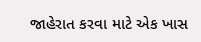જાહેરાત કરવા માટે એક ખાસ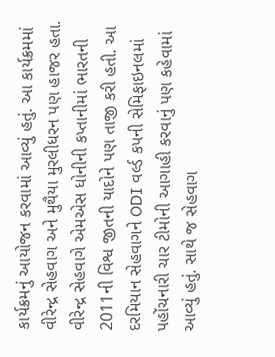કાર્યક્રમનું આયોજન કરવામાં આવ્યું હતું. આ કાર્યક્રમમાં વીરેન્દ્ર સેહવાગ અને મુથૈયા મુરલીધરન પણ હાજર હતા. વીરેન્દ્ર સેહવાગે એમએસ ધોનીની કપ્તાનીમાં ભારતની 2011ની વિશ્વ જીતની યાદોને પણ તાજી કરી હતી. આ દરમિયાન સેહવાગને ODI વર્લ્ડ કપની સેમિફાઇનલમાં પહોંચનારી ચાર ટીમોની આગાહી કરવાનું પણ કહેવામાં આવ્યું હતું. સાથે જ સેહવાગ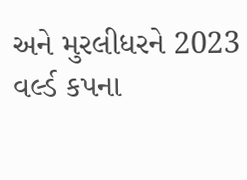અને મુરલીધરને 2023 વર્લ્ડ કપના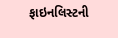ફાઇનલિસ્ટની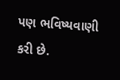પણ ભવિષ્યવાણી કરી છે.